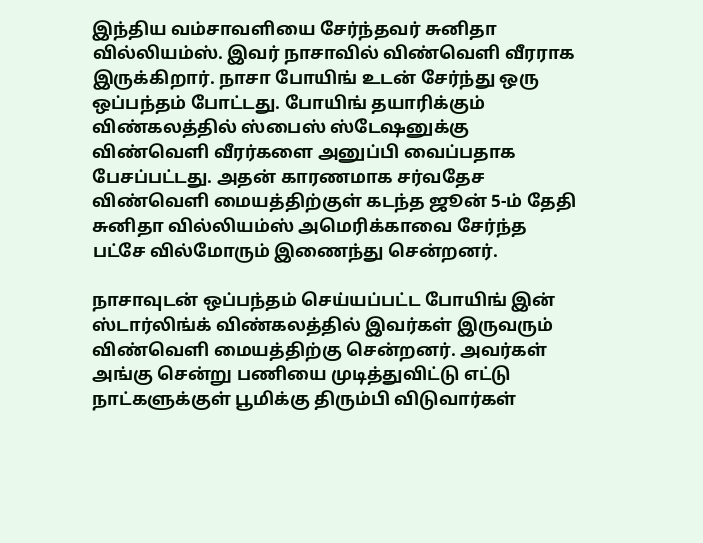இந்திய வம்சாவளியை சேர்ந்தவர் சுனிதா வில்லியம்ஸ். இவர் நாசாவில் விண்வெளி வீரராக இருக்கிறார். நாசா போயிங் உடன் சேர்ந்து ஒரு ஒப்பந்தம் போட்டது. போயிங் தயாரிக்கும் விண்கலத்தில் ஸ்பைஸ் ஸ்டேஷனுக்கு விண்வெளி வீரர்களை அனுப்பி வைப்பதாக பேசப்பட்டது. அதன் காரணமாக சர்வதேச விண்வெளி மையத்திற்குள் கடந்த ஜூன் 5-ம் தேதி சுனிதா வில்லியம்ஸ் அமெரிக்காவை சேர்ந்த பட்சே வில்மோரும் இணைந்து சென்றனர்.

நாசாவுடன் ஒப்பந்தம் செய்யப்பட்ட போயிங் இன் ஸ்டார்லிங்க் விண்கலத்தில் இவர்கள் இருவரும் விண்வெளி மையத்திற்கு சென்றனர். அவர்கள் அங்கு சென்று பணியை முடித்துவிட்டு எட்டு நாட்களுக்குள் பூமிக்கு திரும்பி விடுவார்கள்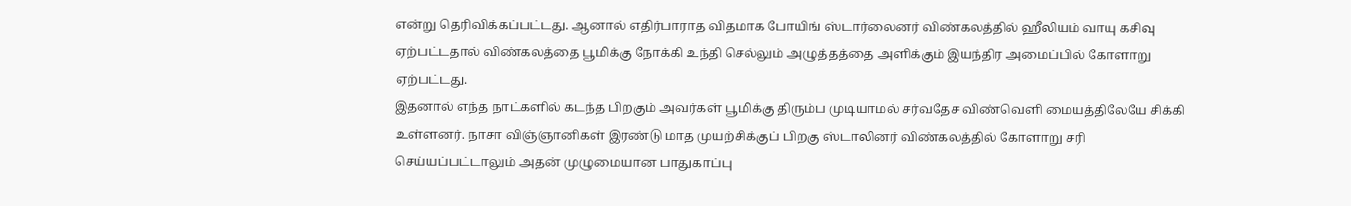என்று தெரிவிக்கப்பட்டது. ஆனால் எதிர்பாராத விதமாக போயிங் ஸ்டார்லைனர் விண்கலத்தில் ஹீலியம் வாயு கசிவு ஏற்பட்டதால் விண்கலத்தை பூமிக்கு நோக்கி உந்தி செல்லும் அழுத்தத்தை அளிக்கும் இயந்திர அமைப்பில் கோளாறு ஏற்பட்டது.
இதனால் எந்த நாட்களில் கடந்த பிறகும் அவர்கள் பூமிக்கு திரும்ப முடியாமல் சர்வதேச விண்வெளி மையத்திலேயே சிக்கி உள்ளனர். நாசா விஞ்ஞானிகள் இரண்டு மாத முயற்சிக்குப் பிறகு ஸ்டாலினர் விண்கலத்தில் கோளாறு சரி செய்யப்பட்டாலும் அதன் முழுமையான பாதுகாப்பு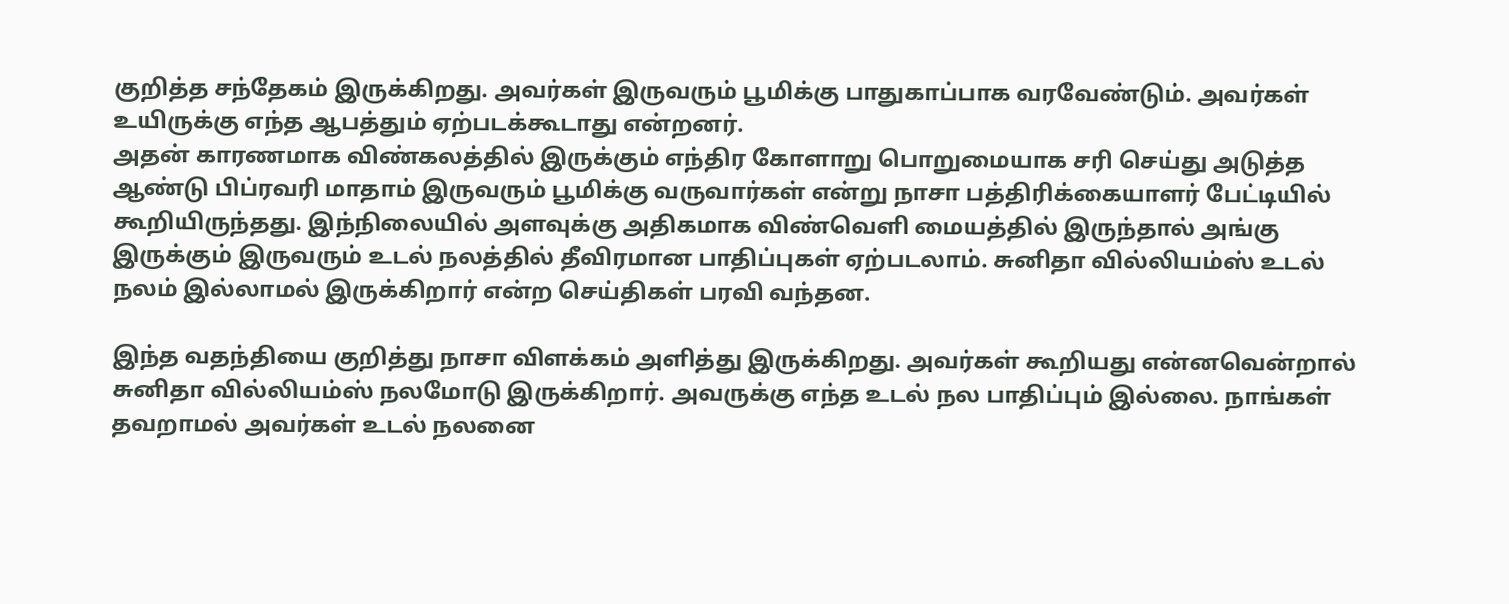குறித்த சந்தேகம் இருக்கிறது. அவர்கள் இருவரும் பூமிக்கு பாதுகாப்பாக வரவேண்டும். அவர்கள் உயிருக்கு எந்த ஆபத்தும் ஏற்படக்கூடாது என்றனர்.
அதன் காரணமாக விண்கலத்தில் இருக்கும் எந்திர கோளாறு பொறுமையாக சரி செய்து அடுத்த ஆண்டு பிப்ரவரி மாதாம் இருவரும் பூமிக்கு வருவார்கள் என்று நாசா பத்திரிக்கையாளர் பேட்டியில் கூறியிருந்தது. இந்நிலையில் அளவுக்கு அதிகமாக விண்வெளி மையத்தில் இருந்தால் அங்கு இருக்கும் இருவரும் உடல் நலத்தில் தீவிரமான பாதிப்புகள் ஏற்படலாம். சுனிதா வில்லியம்ஸ் உடல் நலம் இல்லாமல் இருக்கிறார் என்ற செய்திகள் பரவி வந்தன.

இந்த வதந்தியை குறித்து நாசா விளக்கம் அளித்து இருக்கிறது. அவர்கள் கூறியது என்னவென்றால் சுனிதா வில்லியம்ஸ் நலமோடு இருக்கிறார். அவருக்கு எந்த உடல் நல பாதிப்பும் இல்லை. நாங்கள் தவறாமல் அவர்கள் உடல் நலனை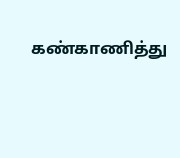கண்காணித்து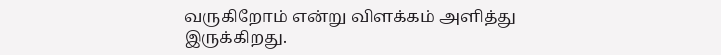வருகிறோம் என்று விளக்கம் அளித்து இருக்கிறது.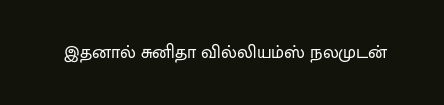இதனால் சுனிதா வில்லியம்ஸ் நலமுடன்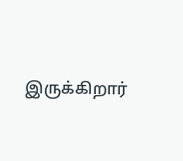இருக்கிறார்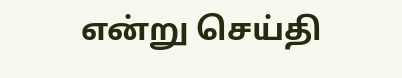என்று செய்தி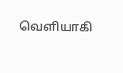வெளியாகி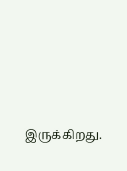இருக்கிறது.